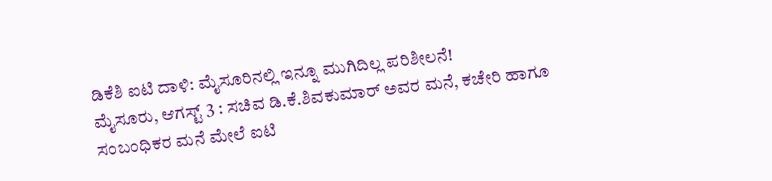ಡಿಕೆಶಿ ಐಟಿ ದಾಳಿ: ಮೈಸೂರಿನಲ್ಲಿ ಇನ್ನೂ ಮುಗಿದಿಲ್ಲ ಪರಿಶೀಲನೆ!
ಮೈಸೂರು, ಆಗಸ್ಟ್ 3 : ಸಚಿವ ಡಿ.ಕೆ.ಶಿವಕುಮಾರ್ ಅವರ ಮನೆ, ಕಚೇರಿ ಹಾಗೂ ಸಂಬಂಧಿಕರ ಮನೆ ಮೇಲೆ ಐಟಿ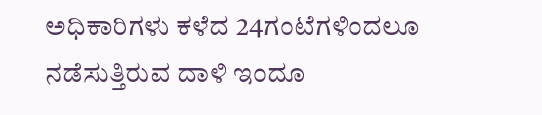ಅಧಿಕಾರಿಗಳು ಕಳೆದ 24ಗಂಟೆಗಳಿಂದಲೂ ನಡೆಸುತ್ತಿರುವ ದಾಳಿ ಇಂದೂ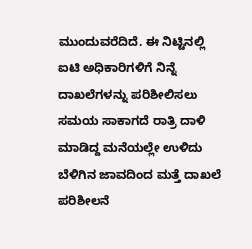ಮುಂದುವರೆದಿದೆ. ಈ ನಿಟ್ಟಿನಲ್ಲಿ ಐಟಿ ಅಧಿಕಾರಿಗಳಿಗೆ ನಿನ್ನೆ ದಾಖಲೆಗಳನ್ನು ಪರಿಶೀಲಿಸಲು ಸಮಯ ಸಾಕಾಗದೆ ರಾತ್ರಿ ದಾಳಿ ಮಾಡಿದ್ದ ಮನೆಯಲ್ಲೇ ಉಳಿದು ಬೆಳಿಗಿನ ಜಾವದಿಂದ ಮತ್ತೆ ದಾಖಲೆ ಪರಿಶೀಲನೆ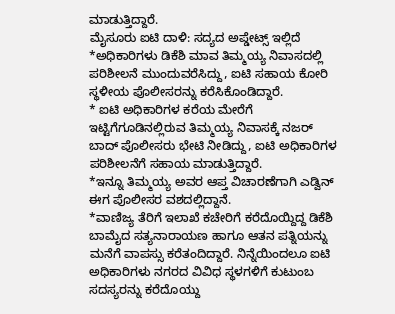ಮಾಡುತ್ತಿದ್ದಾರೆ.
ಮೈಸೂರು ಐಟಿ ದಾಳಿ: ಸದ್ಯದ ಅಪ್ಡೇಟ್ಸ್ ಇಲ್ಲಿದೆ
*ಅಧಿಕಾರಿಗಳು ಡಿಕೆಶಿ ಮಾವ ತಿಮ್ಮಯ್ಯ ನಿವಾಸದಲ್ಲಿ ಪರಿಶೀಲನೆ ಮುಂದುವರೆಸಿದ್ದು, ಐಟಿ ಸಹಾಯ ಕೋರಿ ಸ್ಥಳೀಯ ಪೊಲೀಸರನ್ನು ಕರೆಸಿಕೊಂಡಿದ್ದಾರೆ.
* ಐಟಿ ಅಧಿಕಾರಿಗಳ ಕರೆಯ ಮೇರೆಗೆ ಇಟ್ಟಿಗೆಗೂಡಿನಲ್ಲಿರುವ ತಿಮ್ಮಯ್ಯ ನಿವಾಸಕ್ಕೆ ನಜರ್ ಬಾದ್ ಪೊಲೀಸರು ಭೇಟಿ ನೀಡಿದ್ದು, ಐಟಿ ಅಧಿಕಾರಿಗಳ ಪರಿಶೀಲನೆಗೆ ಸಹಾಯ ಮಾಡುತ್ತಿದ್ದಾರೆ.
*ಇನ್ನೂ ತಿಮ್ಮಯ್ಯ ಅವರ ಆಪ್ತ ವಿಚಾರಣೆಗಾಗಿ ಎಡ್ವಿನ್ ಈಗ ಪೊಲೀಸರ ವಶದಲ್ಲಿದ್ದಾನೆ.
*ವಾಣಿಜ್ಯ ತೆರಿಗೆ ಇಲಾಖೆ ಕಚೇರಿಗೆ ಕರೆದೊಯ್ದಿದ್ದ ಡಿಕೆಶಿ ಬಾಮೈದ ಸತ್ಯನಾರಾಯಣ ಹಾಗೂ ಆತನ ಪತ್ನಿಯನ್ನು ಮನೆಗೆ ವಾಪಸ್ಸು ಕರೆತಂದಿದ್ದಾರೆ. ನಿನ್ನೆಯಿಂದಲೂ ಐಟಿ ಅಧಿಕಾರಿಗಳು ನಗರದ ವಿವಿಧ ಸ್ಥಳಗಳಿಗೆ ಕುಟುಂಬ ಸದಸ್ಯರನ್ನು ಕರೆದೊಯ್ದು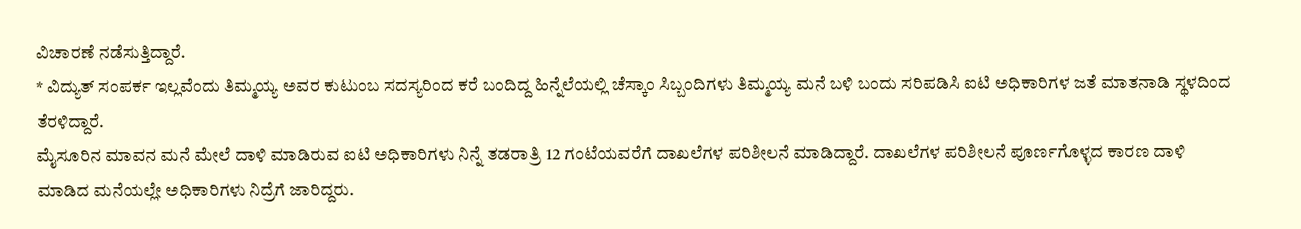ವಿಚಾರಣೆ ನಡೆಸುತ್ತಿದ್ದಾರೆ.
* ವಿದ್ಯುತ್ ಸಂಪರ್ಕ ಇಲ್ಲವೆಂದು ತಿಮ್ಮಯ್ಯ ಅವರ ಕುಟುಂಬ ಸದಸ್ಯರಿಂದ ಕರೆ ಬಂದಿದ್ದ ಹಿನ್ನೆಲೆಯಲ್ಲಿ ಚೆಸ್ಕಾಂ ಸಿಬ್ಬಂದಿಗಳು ತಿಮ್ಮಯ್ಯ ಮನೆ ಬಳಿ ಬಂದು ಸರಿಪಡಿಸಿ ಐಟಿ ಅಧಿಕಾರಿಗಳ ಜತೆ ಮಾತನಾಡಿ ಸ್ಥಳದಿಂದ ತೆರಳಿದ್ದಾರೆ.
ಮೈಸೂರಿನ ಮಾವನ ಮನೆ ಮೇಲೆ ದಾಳಿ ಮಾಡಿರುವ ಐಟಿ ಅಧಿಕಾರಿಗಳು ನಿನ್ನೆ ತಡರಾತ್ರಿ 12 ಗಂಟೆಯವರೆಗೆ ದಾಖಲೆಗಳ ಪರಿಶೀಲನೆ ಮಾಡಿದ್ದಾರೆ. ದಾಖಲೆಗಳ ಪರಿಶೀಲನೆ ಪೂರ್ಣಗೊಳ್ಳದ ಕಾರಣ ದಾಳಿ ಮಾಡಿದ ಮನೆಯಲ್ಲೇ ಅಧಿಕಾರಿಗಳು ನಿದ್ರೆಗೆ ಜಾರಿದ್ದರು.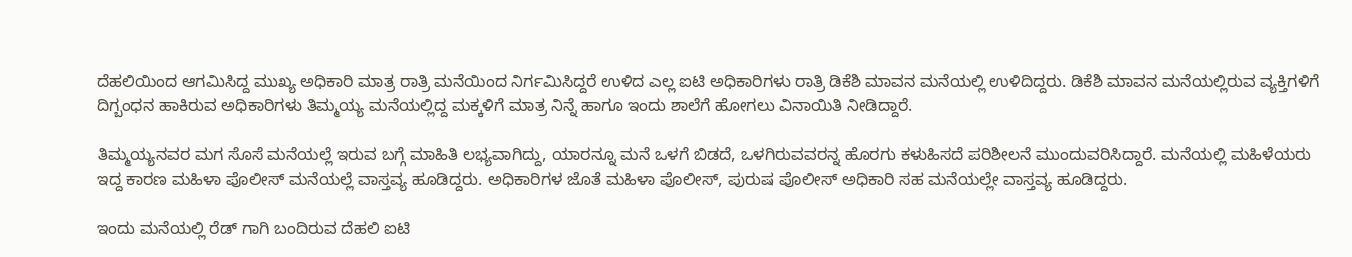ದೆಹಲಿಯಿಂದ ಆಗಮಿಸಿದ್ದ ಮುಖ್ಯ ಅಧಿಕಾರಿ ಮಾತ್ರ ರಾತ್ರಿ ಮನೆಯಿಂದ ನಿರ್ಗಮಿಸಿದ್ದರೆ ಉಳಿದ ಎಲ್ಲ ಐಟಿ ಅಧಿಕಾರಿಗಳು ರಾತ್ರಿ ಡಿಕೆಶಿ ಮಾವನ ಮನೆಯಲ್ಲಿ ಉಳಿದಿದ್ದರು. ಡಿಕೆಶಿ ಮಾವನ ಮನೆಯಲ್ಲಿರುವ ವ್ಯಕ್ತಿಗಳಿಗೆ ದಿಗ್ಬಂಧನ ಹಾಕಿರುವ ಅಧಿಕಾರಿಗಳು ತಿಮ್ಮಯ್ಯ ಮನೆಯಲ್ಲಿದ್ದ ಮಕ್ಕಳಿಗೆ ಮಾತ್ರ ನಿನ್ನೆ ಹಾಗೂ ಇಂದು ಶಾಲೆಗೆ ಹೋಗಲು ವಿನಾಯಿತಿ ನೀಡಿದ್ದಾರೆ.

ತಿಮ್ಮಯ್ಯನವರ ಮಗ ಸೊಸೆ ಮನೆಯಲ್ಲೆ ಇರುವ ಬಗ್ಗೆ ಮಾಹಿತಿ ಲಭ್ಯವಾಗಿದ್ದು, ಯಾರನ್ನೂ ಮನೆ ಒಳಗೆ ಬಿಡದೆ, ಒಳಗಿರುವವರನ್ನ ಹೊರಗು ಕಳುಹಿಸದೆ ಪರಿಶೀಲನೆ ಮುಂದುವರಿಸಿದ್ದಾರೆ. ಮನೆಯಲ್ಲಿ ಮಹಿಳೆಯರು ಇದ್ದ ಕಾರಣ ಮಹಿಳಾ ಪೊಲೀಸ್ ಮನೆಯಲ್ಲೆ ವಾಸ್ತವ್ಯ ಹೂಡಿದ್ದರು. ಅಧಿಕಾರಿಗಳ ಜೊತೆ ಮಹಿಳಾ ಪೊಲೀಸ್, ಪುರುಷ ಪೊಲೀಸ್ ಅಧಿಕಾರಿ ಸಹ ಮನೆಯಲ್ಲೇ ವಾಸ್ತವ್ಯ ಹೂಡಿದ್ದರು.

ಇಂದು ಮನೆಯಲ್ಲಿ ರೆಡ್ ಗಾಗಿ ಬಂದಿರುವ ದೆಹಲಿ ಐಟಿ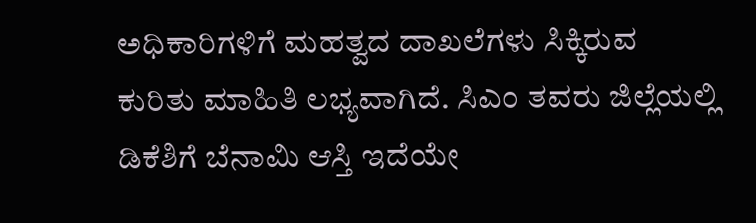ಅಧಿಕಾರಿಗಳಿಗೆ ಮಹತ್ವದ ದಾಖಲೆಗಳು ಸಿಕ್ಕಿರುವ ಕುರಿತು ಮಾಹಿತಿ ಲಭ್ಯವಾಗಿದೆ. ಸಿಎಂ ತವರು ಜಿಲ್ಲೆಯಲ್ಲಿ ಡಿಕೆಶಿಗೆ ಬೆನಾಮಿ ಆಸ್ತಿ ಇದೆಯೇ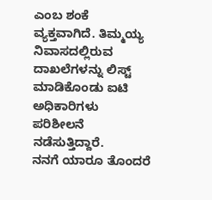ಎಂಬ ಶಂಕೆ ವ್ಯಕ್ತವಾಗಿದೆ. ತಿಮ್ಮಯ್ಯ ನಿವಾಸದಲ್ಲಿರುವ ದಾಖಲೆಗಳನ್ನು ಲಿಸ್ಟ್ ಮಾಡಿಕೊಂಡು ಐಟಿ ಅಧಿಕಾರಿಗಳು ಪರಿಶೀಲನೆ ನಡೆಸುತ್ತಿದ್ದಾರೆ.
ನನಗೆ ಯಾರೂ ತೊಂದರೆ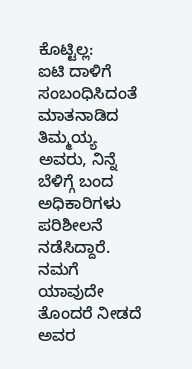ಕೊಟ್ಟಿಲ್ಲ:
ಐಟಿ ದಾಳಿಗೆ ಸಂಬಂಧಿಸಿದಂತೆ ಮಾತನಾಡಿದ ತಿಮ್ಮಯ್ಯ ಅವರು, ನಿನ್ನೆ ಬೆಳಿಗ್ಗೆ ಬಂದ ಅಧಿಕಾರಿಗಳು ಪರಿಶೀಲನೆ ನಡೆಸಿದ್ದಾರೆ. ನಮಗೆ ಯಾವುದೇ ತೊಂದರೆ ನೀಡದೆ ಅವರ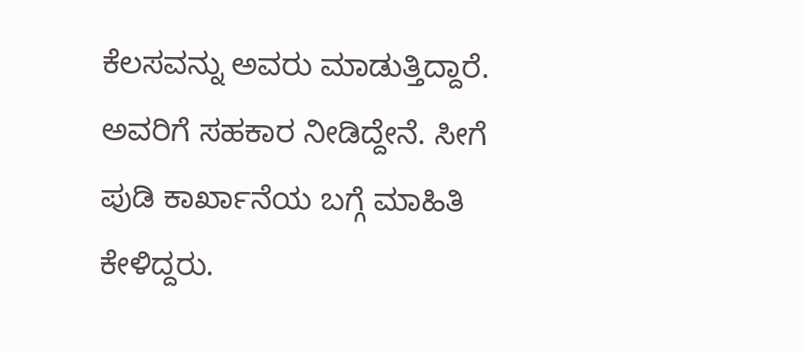ಕೆಲಸವನ್ನು ಅವರು ಮಾಡುತ್ತಿದ್ದಾರೆ. ಅವರಿಗೆ ಸಹಕಾರ ನೀಡಿದ್ದೇನೆ. ಸೀಗೆ ಪುಡಿ ಕಾರ್ಖಾನೆಯ ಬಗ್ಗೆ ಮಾಹಿತಿ ಕೇಳಿದ್ದರು.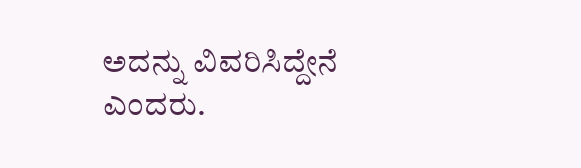ಅದನ್ನು ವಿವರಿಸಿದ್ದೇನೆ ಎಂದರು.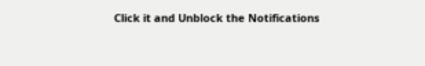Click it and Unblock the Notifications